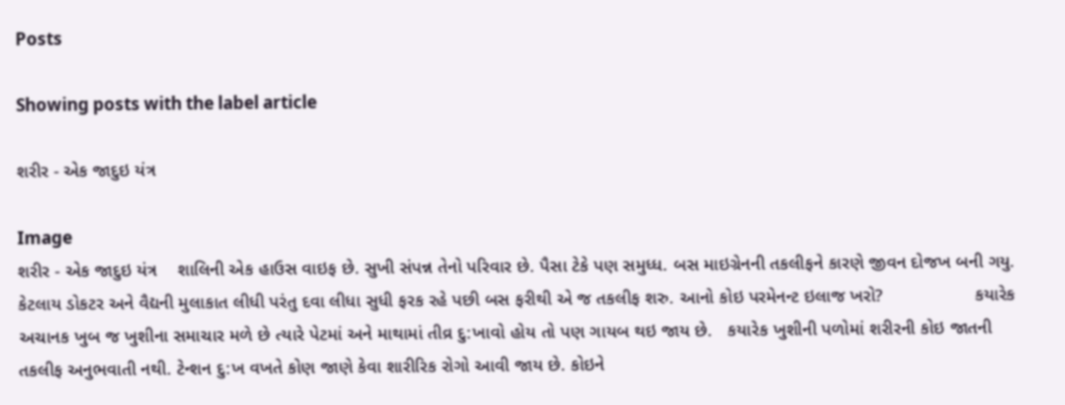Posts

Showing posts with the label article

શરીર - એક જાદુઇ યંત્ર

Image
શરીર - એક જાદુઇ યંત્ર    શાલિની એક હાઉસ વાઇફ છે. સુખી સંપન્ન તેનો પરિવાર છે. પૈસા ટેકે પણ સમુધ્ધ. બસ માઇગ્રેનની તકલીફને કારણે જીવન દોજખ બની ગયુ. કેટલાય ડોકટર અને વૈદ્યની મુલાકાત લીધી પરંતુ દવા લીધા સુધી ફરક રહે પછી બસ ફરીથી એ જ તકલીફ શરુ. આનો કોઇ પરમેનન્ટ ઇલાજ ખરો?                  કયારેક અચાનક ખુબ જ ખુશીના સમાચાર મળે છે ત્યારે પેટમાં અને માથામાં તીવ્ર દુ:ખાવો હોય તો પણ ગાયબ થઇ જાય છે.   કયારેક ખુશીની પળોમાં શરીરની કોઇ જાતની તકલીફ અનુભવાતી નથી. ટેન્શન દુ:ખ વખતે કોણ જાણે કેવા શારીરિક રોગો આવી જાય છે. કોઇને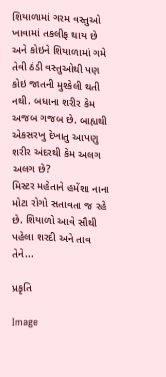શિયાળામાં ગરમ વસ્તુઓ ખાવામાં તકલીફ થાય છે અને કોઇને શિયાળામાં ગમે તેવી ઠંડી વસ્તુઓથી પણ કોઇ જાતની મુશ્કેલી થતી   નથી. બધાના શરીર કેમ અજબ ગજબ છે. બાહ્યથી એકસરખુ દેખાતુ આપણુ શરીર અંદરથી કેમ અલગ અલગ છે?                   મિસ્ટર મહેતાને હમેંશા નાના મોટા રોગો સતાવતા જ રહે છે. શિયાળો આવે સૌથી પહેલા શરદી અને તાવ તેને...

પ્રકૃતિ

Image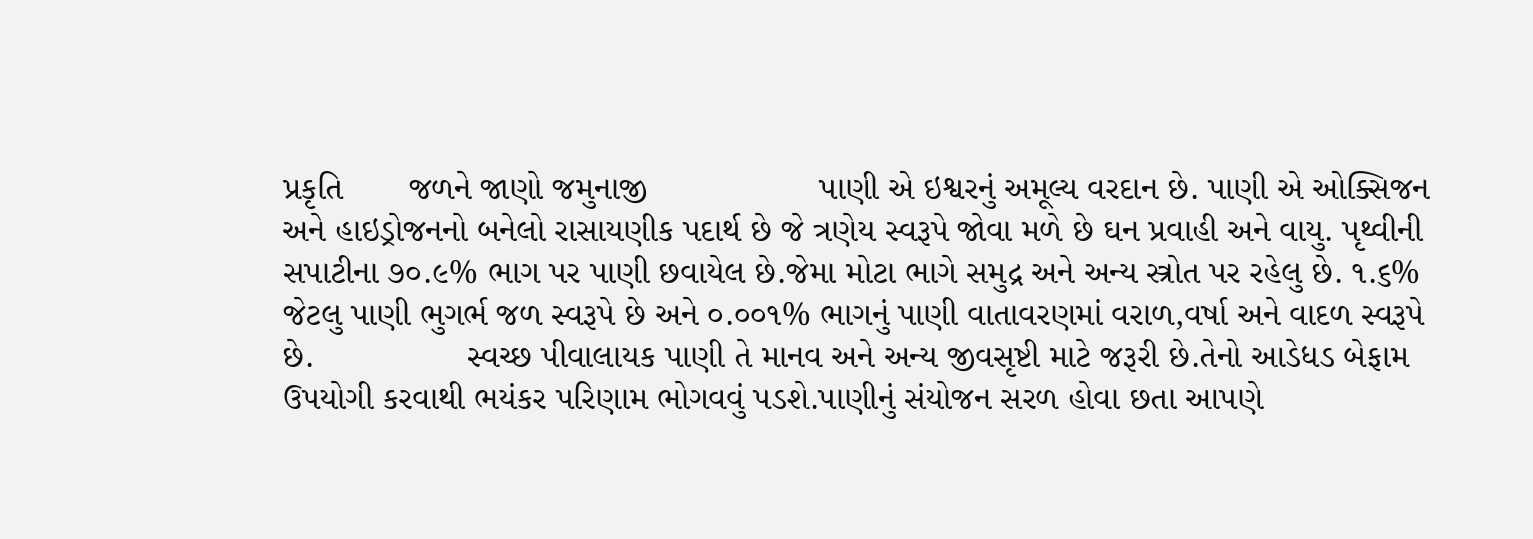પ્રકૃતિ       જળને જાણો જમુનાજી                  પાણી એ ઇશ્વરનું અમૂલ્ય વરદાન છે. પાણી એ ઓક્સિજન અને હાઇડ્રોજનનો બનેલો રાસાયણીક પદાર્થ છે જે ત્રણેય સ્વરૂપે જોવા મળે છે ઘન પ્રવાહી અને વાયુ. પૃથ્વીની સપાટીના ૭૦.૯% ભાગ પર પાણી છવાયેલ છે.જેમા મોટા ભાગે સમુદ્ર અને અન્ય સ્ત્રોત પર રહેલુ છે. ૧.૬% જેટલુ પાણી ભુગર્ભ જળ સ્વરૂપે છે અને ૦.૦૦૧% ભાગનું પાણી વાતાવરણમાં વરાળ,વર્ષા અને વાદળ સ્વરૂપે છે.                સ્વચ્છ પીવાલાયક પાણી તે માનવ અને અન્ય જીવસૃષ્ટી માટે જરૂરી છે.તેનો આડેધડ બેફામ ઉપયોગી કરવાથી ભયંકર પરિણામ ભોગવવું પડશે.પાણીનું સંયોજન સરળ હોવા છતા આપણે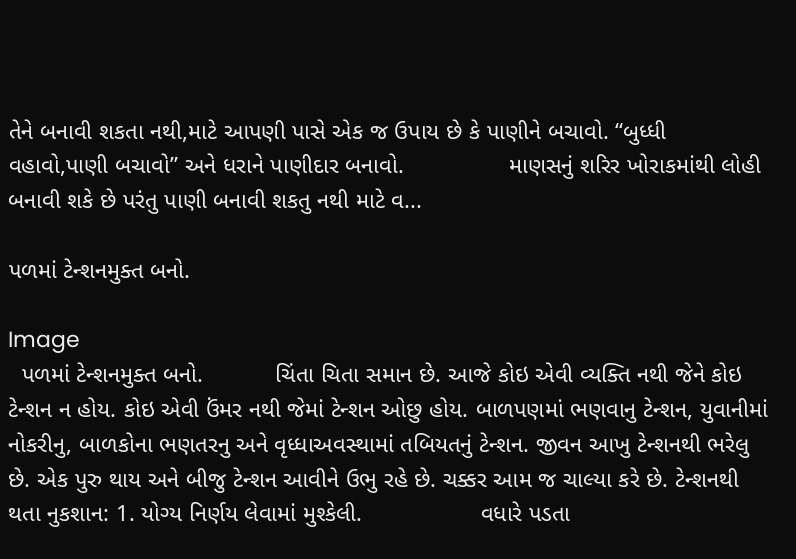તેને બનાવી શકતા નથી,માટે આપણી પાસે એક જ ઉપાય છે કે પાણીને બચાવો. “બુધ્ધી વહાવો,પાણી બચાવો” અને ધરાને પાણીદાર બનાવો.                માણસનું શરિર ખોરાકમાંથી લોહી બનાવી શકે છે પરંતુ પાણી બનાવી શકતુ નથી માટે વ...

પળમાં ટેન્શનમુક્ત બનો.

Image
  પળમાં ટેન્શનમુક્ત બનો.           ચિંતા ચિતા સમાન છે. આજે કોઇ એવી વ્યક્તિ નથી જેને કોઇ ટેન્શન ન હોય. કોઇ એવી ઉંમર નથી જેમાં ટેન્શન ઓછુ હોય. બાળપણમાં ભણવાનુ ટેન્શન, યુવાનીમાં નોકરીનુ, બાળકોના ભણતરનુ અને વૃધ્ધાઅવસ્થામાં તબિયતનું ટેન્શન. જીવન આખુ ટેન્શનથી ભરેલુ છે. એક પુરુ થાય અને બીજુ ટેન્શન આવીને ઉભુ રહે છે. ચક્કર આમ જ ચાલ્યા કરે છે. ટેન્શનથી થતા નુકશાન: 1. યોગ્ય નિર્ણય લેવામાં મુશ્કેલી.                  વધારે પડતા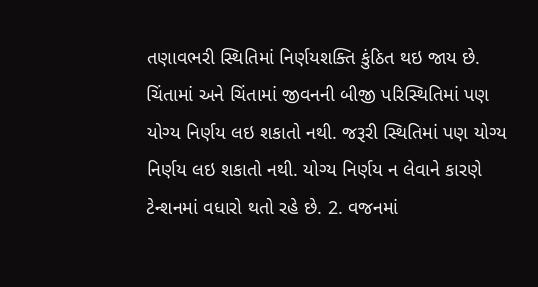તણાવભરી સ્થિતિમાં નિર્ણયશક્તિ કુંઠિત થઇ જાય છે. ચિંતામાં અને ચિંતામાં જીવનની બીજી પરિસ્થિતિમાં પણ યોગ્ય નિર્ણય લઇ શકાતો નથી. જરૂરી સ્થિતિમાં પણ યોગ્ય નિર્ણય લઇ શકાતો નથી. યોગ્ય નિર્ણય ન લેવાને કારણે ટેન્શનમાં વધારો થતો રહે છે. 2. વજનમાં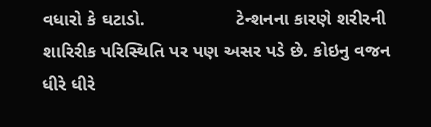વધારો કે ઘટાડો.                  ટેન્શનના કારણે શરીરની શારિરીક પરિસ્થિતિ પર પણ અસર પડે છે. કોઇનુ વજન ધીરે ધીરે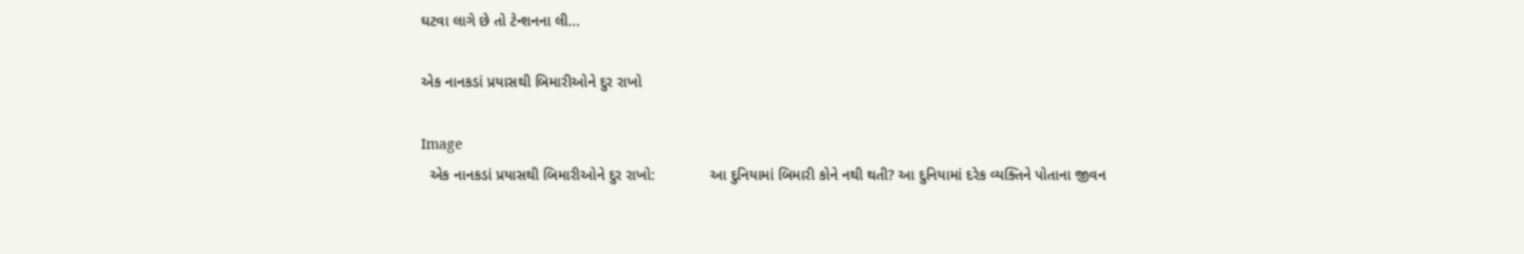ઘટવા લાગે છે તો ટેન્શનના લી...

એક નાનકડાં પ્રયાસથી બિમારીઓને દુર રાખો

Image
  એક નાનકડાં પ્રયાસથી બિમારીઓને દુર રાખો:             આ દુનિયામાં બિમારી કોને નથી થતી? આ દુનિયામાં દરેક વ્યક્તિને પોતાના જીવન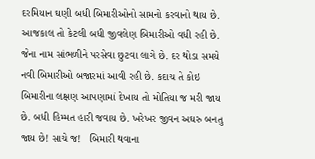દરમિયાન ઘણી બધી બિમારીઓનો સામનો કરવાનો થાય છે. આજકાલ તો કેટલી બધી જીવલેણ બિમારીઓ વધી રહી છે. જેના નામ સાંભળીને પરસેવા છુટવા લાગે છે. દર થોડા સમયે નવી બિમારીઓ બજારમાં આવી રહી છે. કદાચ તે કોઇ બિમારીના લક્ષણ આપણામાં દેખાય તો મોતિયા જ મરી જાય છે. બધી હિમ્મત હારી જવાય છે. ખરેખર જીવન અઘરુ બનતુ જાય છે! સાચે જ!   બિમારી થવાના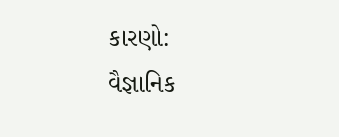કારણો:                                                                વૈજ્ઞાનિક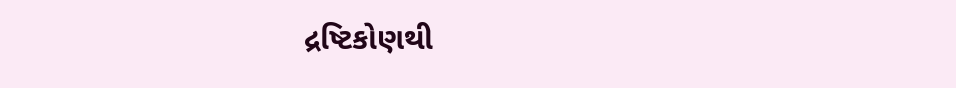દ્રષ્ટિકોણથી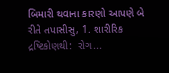બિમારી થવાના કારણો આપણે બે રીતે તપાસીસુ, 1. શારીરિક દ્રષ્ટિકોણથી:  રોગ...